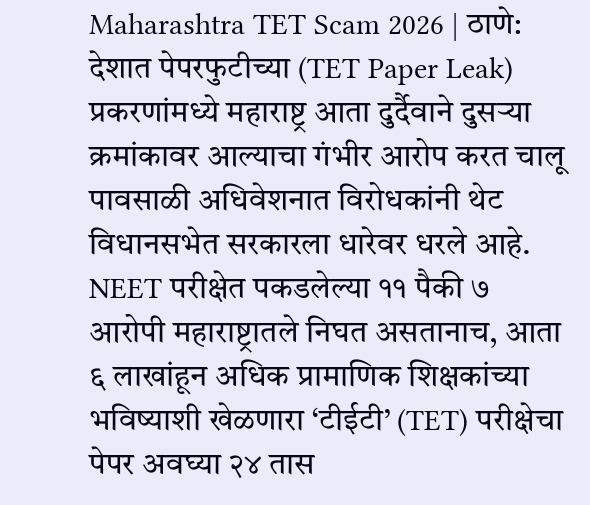Maharashtra TET Scam 2026 | ठाणे: देशात पेपरफुटीच्या (TET Paper Leak) प्रकरणांमध्ये महाराष्ट्र आता दुर्दैवाने दुसऱ्या क्रमांकावर आल्याचा गंभीर आरोप करत चालू पावसाळी अधिवेशनात विरोधकांनी थेट विधानसभेत सरकारला धारेवर धरले आहे. NEET परीक्षेत पकडलेल्या ११ पैकी ७ आरोपी महाराष्ट्रातले निघत असतानाच, आता ६ लाखांहून अधिक प्रामाणिक शिक्षकांच्या भविष्याशी खेळणारा ‘टीईटी’ (TET) परीक्षेचा पेपर अवघ्या २४ तास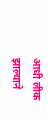आधी लीक झाल्याने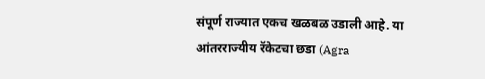संपूर्ण राज्यात एकच खळबळ उडाली आहे. या आंतरराज्यीय रॅकेटचा छडा (Agra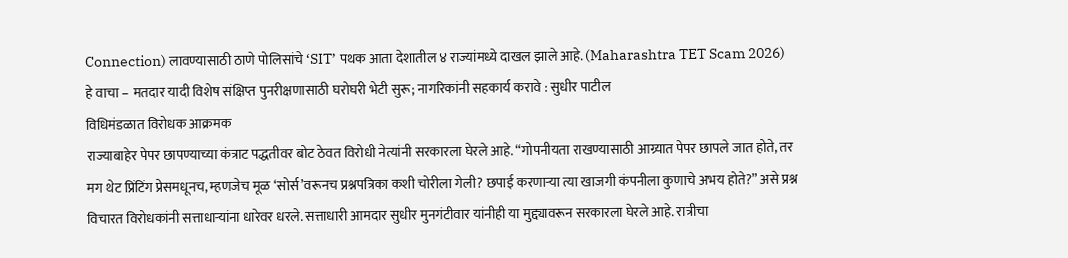Connection) लावण्यासाठी ठाणे पोलिसांचे ‘SIT’ पथक आता देशातील ४ राज्यांमध्ये दाखल झाले आहे. (Maharashtra TET Scam 2026)
हे वाचा – मतदार यादी विशेष संक्षिप्त पुनरीक्षणासाठी घरोघरी भेटी सुरू; नागरिकांनी सहकार्य करावे : सुधीर पाटील
विधिमंडळात विरोधक आक्रमक
राज्याबाहेर पेपर छापण्याच्या कंत्राट पद्धतीवर बोट ठेवत विरोधी नेत्यांनी सरकारला घेरले आहे. “गोपनीयता राखण्यासाठी आग्र्यात पेपर छापले जात होते, तर मग थेट प्रिंटिंग प्रेसमधूनच, म्हणजेच मूळ ‘सोर्स’वरूनच प्रश्नपत्रिका कशी चोरीला गेली? छपाई करणाऱ्या त्या खाजगी कंपनीला कुणाचे अभय होते?” असे प्रश्न विचारत विरोधकांनी सत्ताधाऱ्यांना धारेवर धरले. सत्ताधारी आमदार सुधीर मुनगंटीवार यांनीही या मुद्द्यावरून सरकारला घेरले आहे. रात्रीचा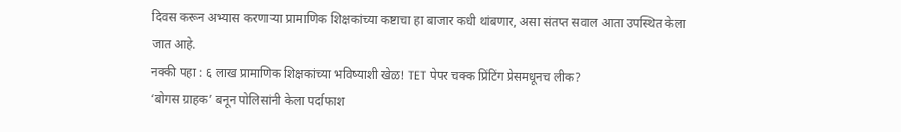दिवस करून अभ्यास करणाऱ्या प्रामाणिक शिक्षकांच्या कष्टाचा हा बाजार कधी थांबणार, असा संतप्त सवाल आता उपस्थित केला जात आहे.
नक्की पहा : ६ लाख प्रामाणिक शिक्षकांच्या भविष्याशी खेळ! TET पेपर चक्क प्रिंटिंग प्रेसमधूनच लीक?
‘बोगस ग्राहक’ बनून पोलिसांनी केला पर्दाफाश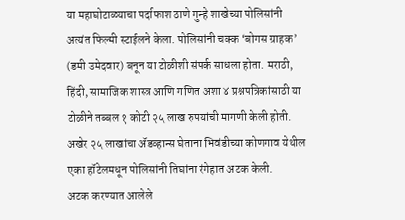या महाघोटाळ्याचा पर्दाफाश ठाणे गुन्हे शाखेच्या पोलिसांनी अत्यंत फिल्मी स्टाईलने केला. पोलिसांनी चक्क ‘बोगस ग्राहक’ (डमी उमेदवार) बनून या टोळीशी संपर्क साधला होता. मराठी, हिंदी, सामाजिक शास्त्र आणि गणित अशा ४ प्रश्नपत्रिकांसाठी या टोळीने तब्बल १ कोटी २५ लाख रुपयांची मागणी केली होती. अखेर २५ लाखांचा ॲडव्हान्स घेताना भिवंडीच्या कोणगाव येथील एका हॉटेलमधून पोलिसांनी तिघांना रंगेहात अटक केली.
अटक करण्यात आलेले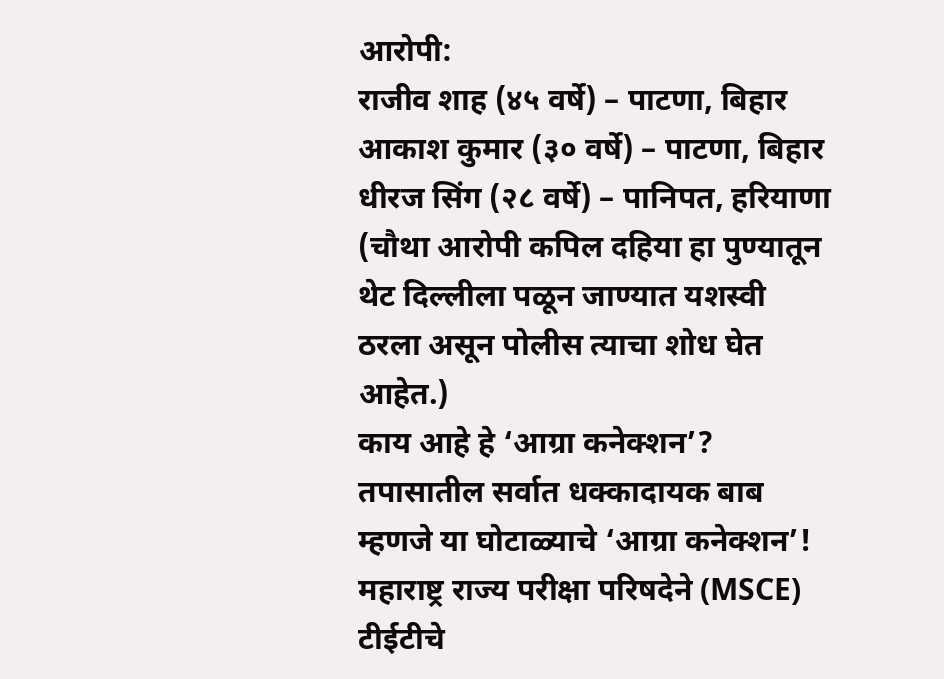आरोपी:
राजीव शाह (४५ वर्षे) – पाटणा, बिहार
आकाश कुमार (३० वर्षे) – पाटणा, बिहार
धीरज सिंग (२८ वर्षे) – पानिपत, हरियाणा
(चौथा आरोपी कपिल दहिया हा पुण्यातून थेट दिल्लीला पळून जाण्यात यशस्वी ठरला असून पोलीस त्याचा शोध घेत आहेत.)
काय आहे हे ‘आग्रा कनेक्शन’?
तपासातील सर्वात धक्कादायक बाब म्हणजे या घोटाळ्याचे ‘आग्रा कनेक्शन’! महाराष्ट्र राज्य परीक्षा परिषदेने (MSCE) टीईटीचे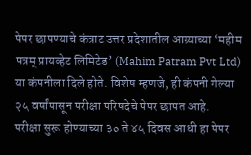पेपर छापण्याचे कंत्राट उत्तर प्रदेशातील आग्र्याच्या ‘महीम पत्रम् प्रायव्हेट लिमिटेड’ (Mahim Patram Pvt Ltd) या कंपनीला दिले होते. विशेष म्हणजे, ही कंपनी गेल्या २५ वर्षांपासून परीक्षा परिषदेचे पेपर छापत आहे.
परीक्षा सुरू होण्याच्या ३० ते ४५ दिवस आधी हा पेपर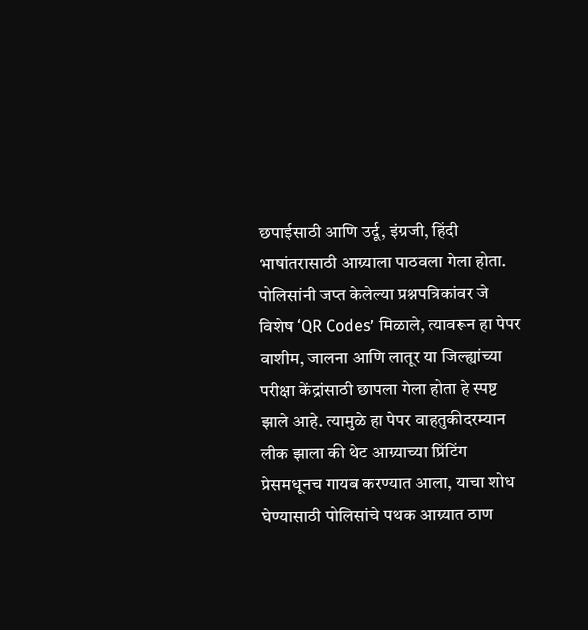छपाईसाठी आणि उर्दू, इंग्रजी, हिंदी भाषांतरासाठी आग्र्याला पाठवला गेला होता. पोलिसांनी जप्त केलेल्या प्रश्नपत्रिकांवर जे विशेष ‘QR Codes’ मिळाले, त्यावरून हा पेपर वाशीम, जालना आणि लातूर या जिल्ह्यांच्या परीक्षा केंद्रांसाठी छापला गेला होता हे स्पष्ट झाले आहे. त्यामुळे हा पेपर वाहतुकीदरम्यान लीक झाला की थेट आग्र्याच्या प्रिंटिंग प्रेसमधूनच गायब करण्यात आला, याचा शोध घेण्यासाठी पोलिसांचे पथक आग्र्यात ठाण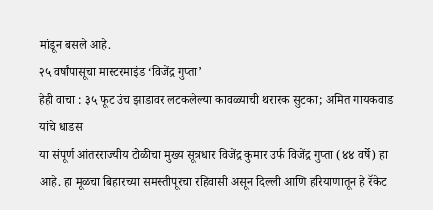मांडून बसले आहे.
२५ वर्षांपासूचा मास्टरमाइंड ‘विजेंद्र गुप्ता’
हेही वाचा : ३५ फूट उंच झाडावर लटकलेल्या कावळ्याची थरारक सुटका; अमित गायकवाड यांचे धाडस
या संपूर्ण आंतरराज्यीय टोळीचा मुख्य सूत्रधार विजेंद्र कुमार उर्फ विजेंद्र गुप्ता (४४ वर्षे) हा आहे. हा मूळचा बिहारच्या समस्तीपूरचा रहिवासी असून दिल्ली आणि हरियाणातून हे रॅकेट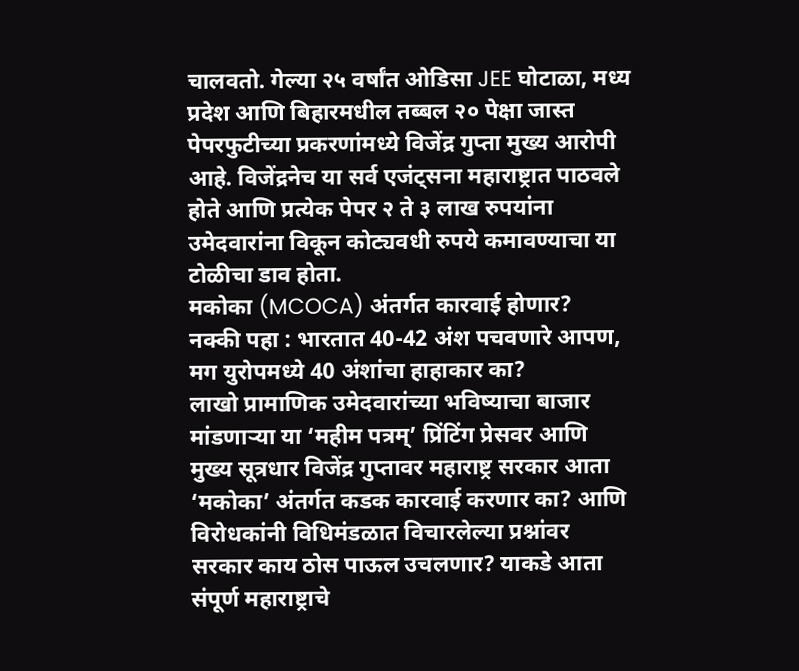चालवतो. गेल्या २५ वर्षांत ओडिसा JEE घोटाळा, मध्य प्रदेश आणि बिहारमधील तब्बल २० पेक्षा जास्त पेपरफुटीच्या प्रकरणांमध्ये विजेंद्र गुप्ता मुख्य आरोपी आहे. विजेंद्रनेच या सर्व एजंट्सना महाराष्ट्रात पाठवले होते आणि प्रत्येक पेपर २ ते ३ लाख रुपयांना उमेदवारांना विकून कोट्यवधी रुपये कमावण्याचा या टोळीचा डाव होता.
मकोका (MCOCA) अंतर्गत कारवाई होणार?
नक्की पहा : भारतात 40-42 अंश पचवणारे आपण, मग युरोपमध्ये 40 अंशांचा हाहाकार का?
लाखो प्रामाणिक उमेदवारांच्या भविष्याचा बाजार मांडणाऱ्या या ‘महीम पत्रम्’ प्रिंटिंग प्रेसवर आणि मुख्य सूत्रधार विजेंद्र गुप्तावर महाराष्ट्र सरकार आता ‘मकोका’ अंतर्गत कडक कारवाई करणार का? आणि विरोधकांनी विधिमंडळात विचारलेल्या प्रश्नांवर सरकार काय ठोस पाऊल उचलणार? याकडे आता संपूर्ण महाराष्ट्राचे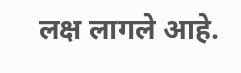लक्ष लागले आहे.